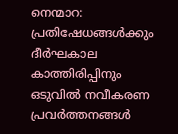നെന്മാറ: പ്രതിഷേധങ്ങൾക്കും ദീർഘകാല കാത്തിരിപ്പിനും ഒടുവിൽ നവീകരണ പ്രവർത്തനങ്ങൾ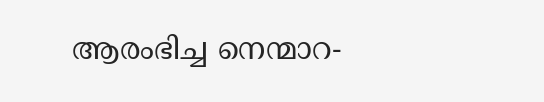ആരംഭിച്ച നെന്മാറ-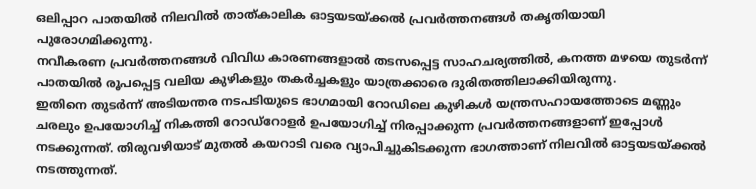ഒലിപ്പാറ പാതയിൽ നിലവിൽ താത്കാലിക ഓട്ടയടയ്ക്കൽ പ്രവർത്തനങ്ങൾ തകൃതിയായി പുരോഗമിക്കുന്നു.
നവീകരണ പ്രവർത്തനങ്ങൾ വിവിധ കാരണങ്ങളാൽ തടസപ്പെട്ട സാഹചര്യത്തിൽ, കനത്ത മഴയെ തുടർന്ന് പാതയിൽ രൂപപ്പെട്ട വലിയ കുഴികളും തകർച്ചകളും യാത്രക്കാരെ ദുരിതത്തിലാക്കിയിരുന്നു.
ഇതിനെ തുടർന്ന് അടിയന്തര നടപടിയുടെ ഭാഗമായി റോഡിലെ കുഴികൾ യന്ത്രസഹായത്തോടെ മണ്ണും ചരലും ഉപയോഗിച്ച് നികത്തി റോഡ്റോളർ ഉപയോഗിച്ച് നിരപ്പാക്കുന്ന പ്രവർത്തനങ്ങളാണ് ഇപ്പോൾ നടക്കുന്നത്. തിരുവഴിയാട് മുതൽ കയറാടി വരെ വ്യാപിച്ചുകിടക്കുന്ന ഭാഗത്താണ് നിലവിൽ ഓട്ടയടയ്ക്കൽ നടത്തുന്നത്.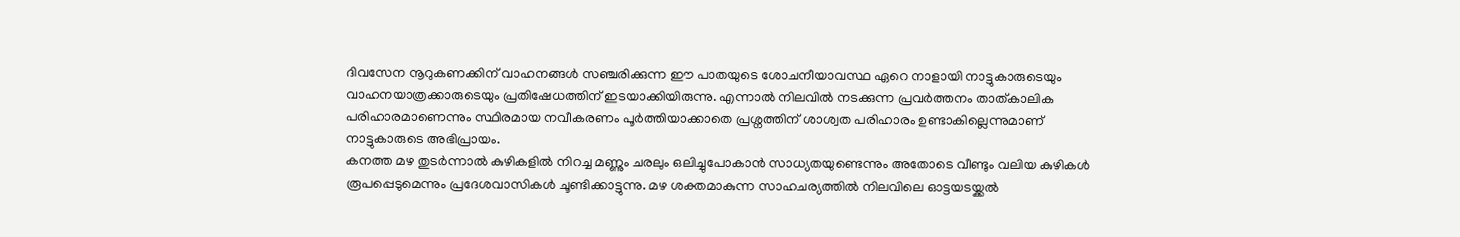ദിവസേന നൂറുകണക്കിന് വാഹനങ്ങൾ സഞ്ചരിക്കുന്ന ഈ പാതയുടെ ശോചനീയാവസ്ഥ ഏറെ നാളായി നാട്ടുകാരുടെയും വാഹനയാത്രക്കാരുടെയും പ്രതിഷേധത്തിന് ഇടയാക്കിയിരുന്നു. എന്നാൽ നിലവിൽ നടക്കുന്ന പ്രവർത്തനം താത്കാലിക പരിഹാരമാണെന്നും സ്ഥിരമായ നവീകരണം പൂർത്തിയാക്കാതെ പ്രശ്നത്തിന് ശാശ്വത പരിഹാരം ഉണ്ടാകില്ലെന്നുമാണ് നാട്ടുകാരുടെ അഭിപ്രായം.
കനത്ത മഴ തുടർന്നാൽ കുഴികളിൽ നിറച്ച മണ്ണും ചരലും ഒലിച്ചുപോകാൻ സാധ്യതയുണ്ടെന്നും അതോടെ വീണ്ടും വലിയ കുഴികൾ രൂപപ്പെടുമെന്നും പ്രദേശവാസികൾ ചൂണ്ടിക്കാട്ടുന്നു. മഴ ശക്തമാകുന്ന സാഹചര്യത്തിൽ നിലവിലെ ഓട്ടയടയ്ക്കൽ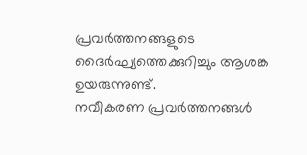പ്രവർത്തനങ്ങളുടെ ദൈർഘ്യത്തെക്കുറിച്ചും ആശങ്ക ഉയരുന്നുണ്ട്.
നവീകരണ പ്രവർത്തനങ്ങൾ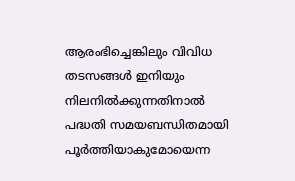ആരംഭിച്ചെങ്കിലും വിവിധ തടസങ്ങൾ ഇനിയും നിലനിൽക്കുന്നതിനാൽ പദ്ധതി സമയബന്ധിതമായി പൂർത്തിയാകുമോയെന്ന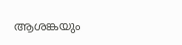ആശങ്കയും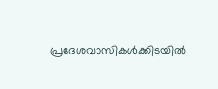പ്രദേശവാസികൾക്കിടയിൽ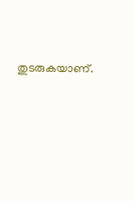തുടരുകയാണ്.